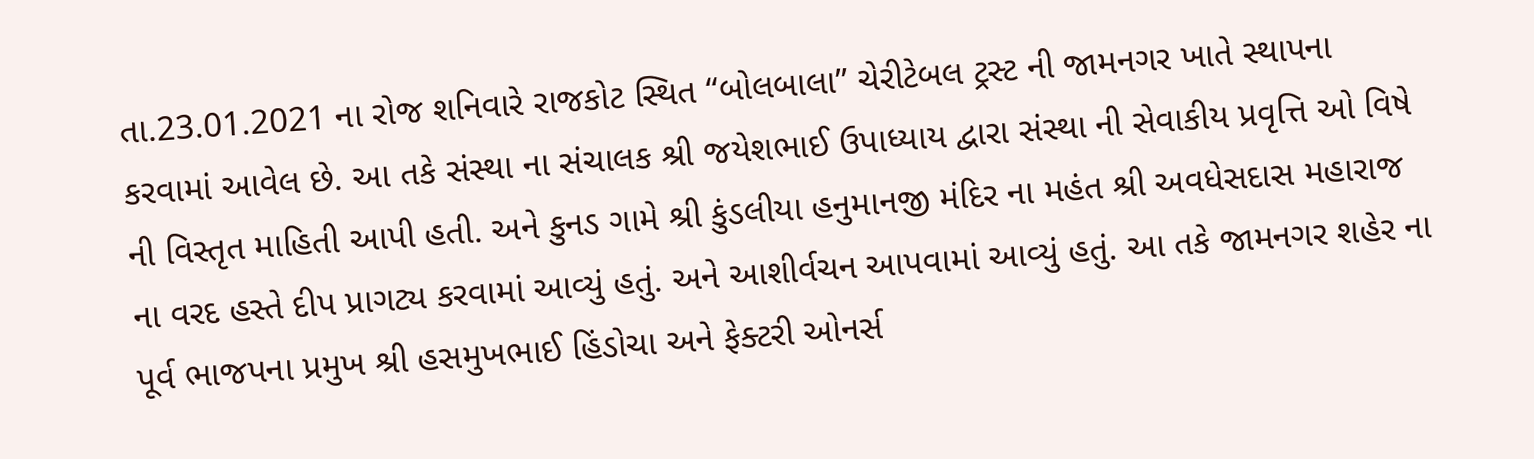તા.23.01.2021 ના રોજ શનિવારે રાજકોટ સ્થિત “બોલબાલા” ચેરીટેબલ ટ્રસ્ટ ની જામનગર ખાતે સ્થાપના કરવામાં આવેલ છે. આ તકે સંસ્થા ના સંચાલક શ્રી જયેશભાઈ ઉપાધ્યાય દ્વારા સંસ્થા ની સેવાકીય પ્રવૃત્તિ ઓ વિષે ની વિસ્તૃત માહિતી આપી હતી. અને કુનડ ગામે શ્રી કુંડલીયા હનુમાનજી મંદિર ના મહંત શ્રી અવધેસદાસ મહારાજ ના વરદ હસ્તે દીપ પ્રાગટ્ય કરવામાં આવ્યું હતું. અને આશીર્વચન આપવામાં આવ્યું હતું. આ તકે જામનગર શહેર ના પૂર્વ ભાજપના પ્રમુખ શ્રી હસમુખભાઈ હિંડોચા અને ફેક્ટરી ઓનર્સ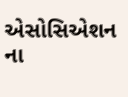એસોસિએશન ના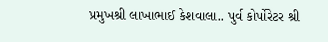પ્રમુખશ્રી લાખાભાઈ કેશવાલા.. પુર્વ કોર્પોરેટર શ્રી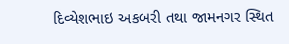દિવ્યેશભાઇ અકબરી તથા જામનગર સ્થિત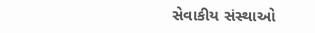સેવાકીય સંસ્થાઓ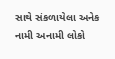સાથે સંકળાયેલા અનેક નામી અનામી લોકો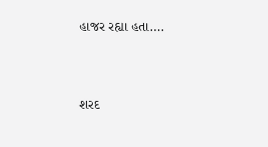હાજર રહ્યા હતા….




શરદ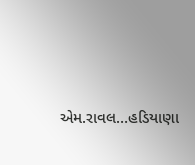એમ.રાવલ…હડિયાણા